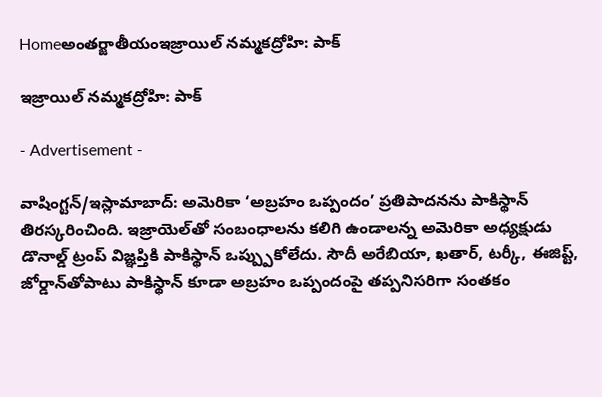Homeఅంతర్జాతీయంఇజ్రాయిల్ నమ్మకద్రోహి: పాక్

ఇజ్రాయిల్ నమ్మకద్రోహి: పాక్

- Advertisement -

వాషింగ్టన్/ఇస్లామాబాద్: అమెరికా ‘అబ్రహం ఒప్పందం’ ప్రతిపాదనను పాకిస్థాన్ తిరస్కరించింది. ఇజ్రాయెల్‌తో సంబంధాలను కలిగి ఉండాలన్న అమెరికా అధ్యక్షుడు డొనాల్డ్ ట్రంప్ విజ్ఞప్తికి పాకిస్థాన్ ఒప్ప్పుకోలేదు. సౌదీ అరేబియా, ఖతార్, టర్కీ, ఈజిప్ట్, జోర్డాన్‌తోపాటు పాకిస్థాన్ కూడా అబ్రహం ఒప్పందంపై తప్పనిసరిగా సంతకం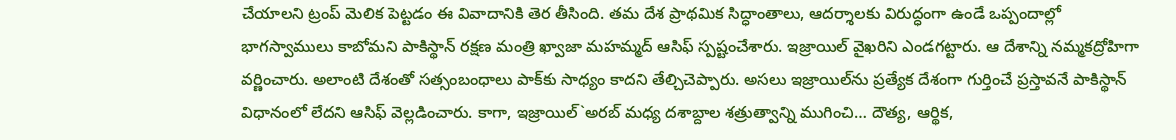చేయాలని ట్రంప్ మెలిక పెట్టడం ఈ వివాదానికి తెర తీసింది. తమ దేశ ప్రాథమిక సిద్ధాంతాలు, ఆదర్శాలకు విరుద్ధంగా ఉండే ఒప్పందాల్లో భాగస్వాములు కాబోమని పాకిస్థాన్ రక్షణ మంత్రి ఖ్వాజా మహమ్మద్ ఆసిఫ్ స్పష్టంచేశారు. ఇజ్రాయిల్ వైఖరిని ఎండగట్టారు. ఆ దేశాన్ని నమ్మకద్రోహిగా వర్ణించారు. అలాంటి దేశంతో సత్సంబంధాలు పాక్‌కు సాధ్యం కాదని తేల్చిచెప్పారు. అసలు ఇజ్రాయిల్‌ను ప్రత్యేక దేశంగా గుర్తించే ప్రస్తావనే పాకిస్థాన్ విధానంలో లేదని ఆసిఫ్ వెల్లడించారు. కాగా, ఇజ్రాయిల్`అరబ్ మధ్య దశాబ్దాల శత్రుత్వాన్ని ముగించి… దౌత్య, ఆర్థిక,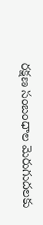రక్షణ సంబంధాల మెరుగుదలకు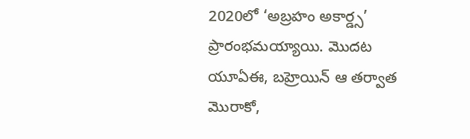2020లో ‘అబ్రహం అకార్డ్స’ ప్రారంభమయ్యాయి. మొదట యూఏఈ, బహ్రెయిన్ ఆ తర్వాత మొరాకో,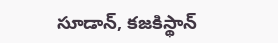సూడాన్, కజకిస్థాన్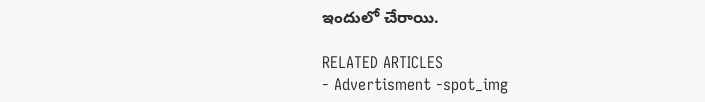ఇందులో చేరాయి.

RELATED ARTICLES
- Advertisment -spot_img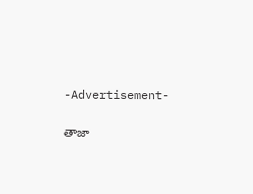-Advertisement-

తాజా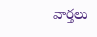వార్తలు